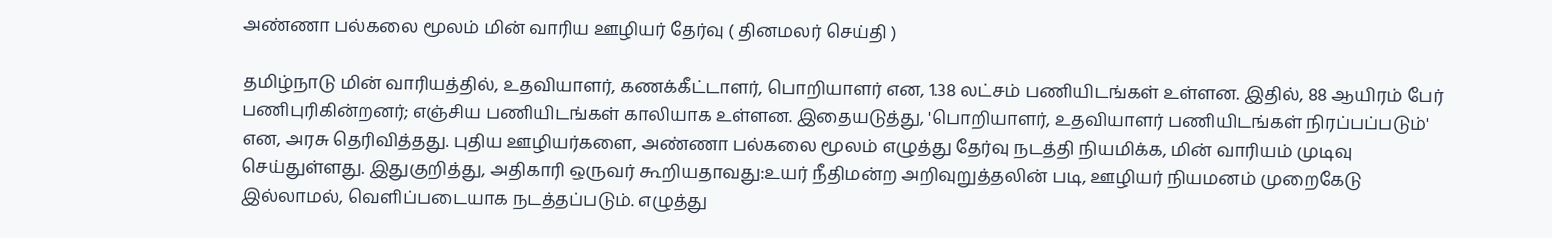அண்ணா பல்கலை மூலம் மின் வாரிய ஊழியர் தேர்வு ( தினமலர் செய்தி )

தமிழ்நாடு மின் வாரியத்தில், உதவியாளர், கணக்கீட்டாளர், பொறியாளர் என, 1.38 லட்சம் பணியிடங்கள் உள்ளன. இதில், 88 ஆயிரம் பேர் பணிபுரிகின்றனர்; எஞ்சிய பணியிடங்கள் காலியாக உள்ளன. இதையடுத்து, 'பொறியாளர், உதவியாளர் பணியிடங்கள் நிரப்பப்படும்' என, அரசு தெரிவித்தது. புதிய ஊழியர்களை, அண்ணா பல்கலை மூலம் எழுத்து தேர்வு நடத்தி நியமிக்க, மின் வாரியம் முடிவு செய்துள்ளது. இதுகுறித்து, அதிகாரி ஒருவர் கூறியதாவது:உயர் நீதிமன்ற அறிவுறுத்தலின் படி, ஊழியர் நியமனம் முறைகேடு இல்லாமல், வெளிப்படையாக நடத்தப்படும். எழுத்து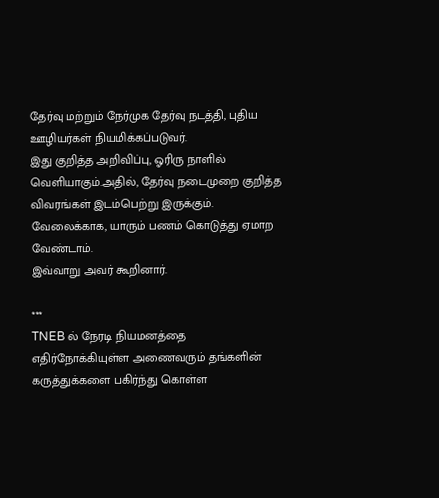தேர்வு மற்றும் நேர்முக தேர்வு நடத்தி, புதிய ஊழியர்கள் நியமிக்கப்படுவர்.
இது குறித்த அறிவிப்பு, ஓரிரு நாளில் வெளியாகும்.அதில், தேர்வு நடைமுறை குறித்த விவரங்கள் இடம்பெற்று இருக்கும். வேலைக்காக, யாரும் பணம் கொடுத்து ஏமாற வேண்டாம்.
இவ்வாறு அவர் கூறினார்.

***
TNEB ல் நேரடி நியமனத்தை எதிர்நோக்கியுள்ள அணைவரும் தங்களின் கருத்துக்களை பகிர்ந்து கொள்ள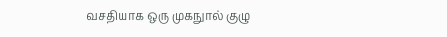வசதியாக ஒரு முகநுால் குழு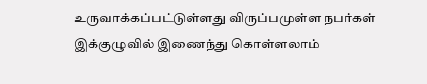உருவாக்கப்பட்டுள்ளது விருப்பமுள்ள நபர்கள் இக்குழுவில் இணைந்து கொள்ளலாம்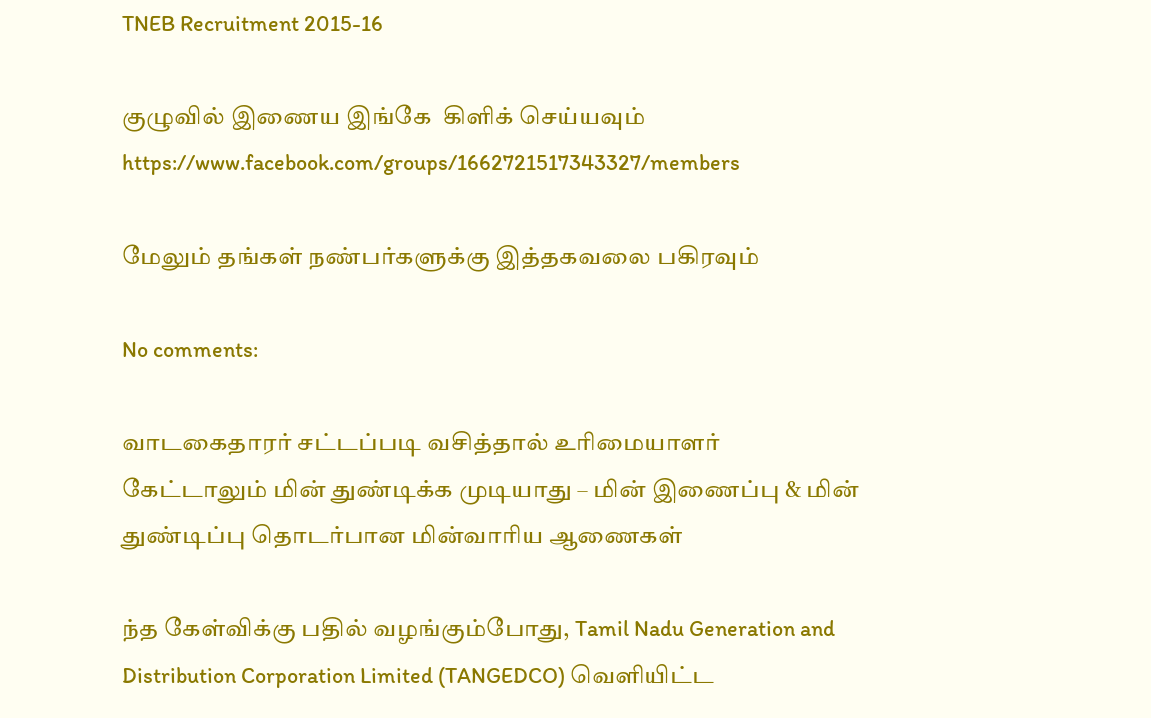TNEB Recruitment 2015-16

குழுவில் இணைய இங்கே  கிளிக் செய்யவும் https://www.facebook.com/groups/1662721517343327/members

மேலும் தங்கள் நண்பர்களுக்கு இத்தகவலை பகிரவும்

No comments:

வாடகைதாரர் சட்டப்படி வசித்தால் உரிமையாளர் கேட்டாலும் மின் துண்டிக்க முடியாது – மின் இணைப்பு & மின் துண்டிப்பு தொடர்பான மின்வாரிய ஆணைகள்

ந்த கேள்விக்கு பதில் வழங்கும்போது, Tamil Nadu Generation and Distribution Corporation Limited (TANGEDCO) வெளியிட்ட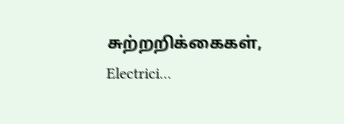சுற்றறிக்கைகள், Electrici...